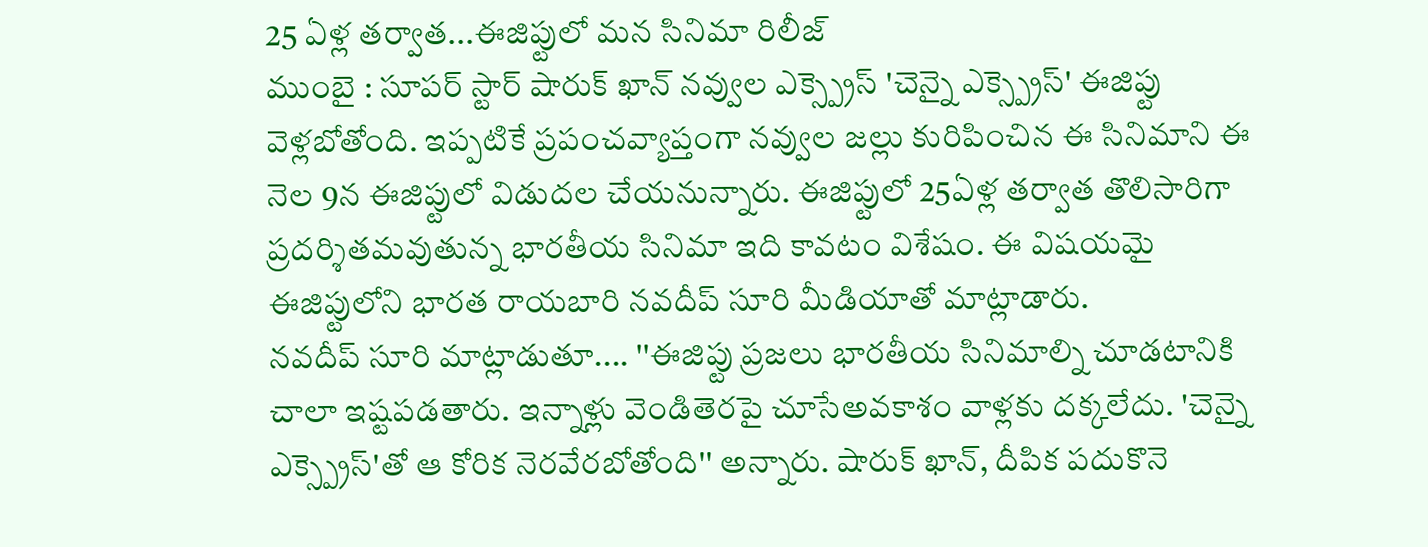25 ఏళ్ల తర్వాత...ఈజిప్టులో మన సినిమా రిలీజ్
ముంబై : సూపర్ స్టార్ షారుక్ ఖాన్ నవ్వుల ఎక్స్ప్రెస్ 'చెన్నై ఎక్స్ప్రెస్' ఈజిప్టు వెళ్లబోతోంది. ఇప్పటికే ప్రపంచవ్యాప్తంగా నవ్వుల జల్లు కురిపించిన ఈ సినిమాని ఈ నెల 9న ఈజిప్టులో విడుదల చేయనున్నారు. ఈజిప్టులో 25ఏళ్ల తర్వాత తొలిసారిగా ప్రదర్శితమవుతున్న భారతీయ సినిమా ఇది కావటం విశేషం. ఈ విషయమై ఈజిప్టులోని భారత రాయబారి నవదీప్ సూరి మీడియాతో మాట్లాడారు.
నవదీప్ సూరి మాట్లాడుతూ.... ''ఈజిప్టు ప్రజలు భారతీయ సినిమాల్ని చూడటానికి చాలా ఇష్టపడతారు. ఇన్నాళ్లు వెండితెరపై చూసేఅవకాశం వాళ్లకు దక్కలేదు. 'చెన్నై ఎక్స్ప్రెస్'తో ఆ కోరిక నెరవేరబోతోంది'' అన్నారు. షారుక్ ఖాన్, దీపిక పదుకొనె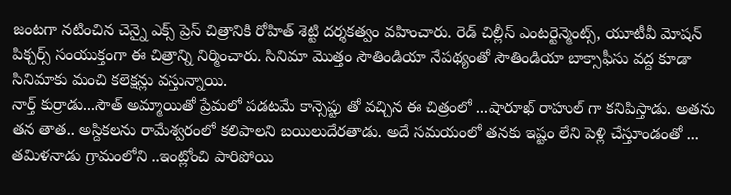జంటగా నటించిన చెన్నై ఎక్స్ ప్రెస్ చిత్రానికి రోహిత్ శెట్టి దర్శకత్వం వహించారు. రెడ్ చిల్లీస్ ఎంటర్టెన్మెంట్స్, యూటీవీ మోషన్ పిక్చర్స్ సంయుక్తంగా ఈ చిత్రాన్ని నిర్మించారు. సినిమా మొత్తం సౌతిండియా నేపథ్యంతో సౌతిండియా బాక్సాఫీసు వద్ద కూడా సినిమాకు మంచి కలెక్షన్లు వస్తున్నాయి.
నార్త్ కుర్రాడు...సౌత్ అమ్మాయితో ప్రేమలో పడటమే కాన్సెప్టు తో వచ్చిన ఈ చిత్రంలో ...షారూఖ్ రాహుల్ గా కనిపిస్తాడు. అతను తన తాత.. అస్దికలను రామేశ్వరంలో కలిపాలని బయిలుదేరతాడు. అదే సమయంలో తనకు ఇష్టం లేని పెళ్లి చేస్తూండంతో ... తమిళనాడు గ్రామంలోని ..ఇంట్లోంచి పారిపోయి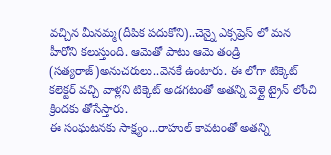వచ్చిన మీనమ్మ(దీపిక పదుకోని)..చెన్నై ఎక్సప్రెస్ లో మన హీరోని కలుస్తుంది. ఆమెతో పాటు ఆమె తండ్రి (సత్యరాజ్)అనుచరులు..వెనకే ఉంటారు. ఈ లోగా టిక్కెట్ కలెక్టర్ వచ్చి వాళ్లని టిక్కెట్ అడగటంతో అతన్ని వెళ్లై ట్రైన్ లోంచి క్రిందకు తోసేస్తారు.
ఈ సంఘటనకు సాక్ష్యం...రాహుల్ కావటంతో అతన్ని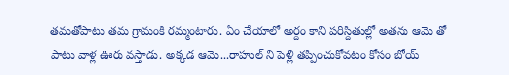తమతోపాటు తమ గ్రామంకి రమ్మంటారు. ఏం చేయాలో అర్దం కాని పరిస్దితుల్లో అతను ఆమె తో పాటు వాళ్ల ఊరు వస్తాడు. అక్కడ ఆమె...రాహుల్ ని పెళ్లి తప్పించుకోవటం కోసం బోయ్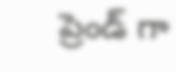ప్రెండ్ గా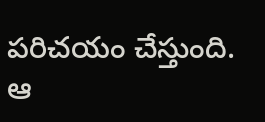పరిచయం చేస్తుంది. ఆ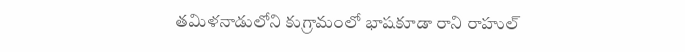తమిళనాడులోని కుగ్రామంలో భాషకూడా రాని రాహుల్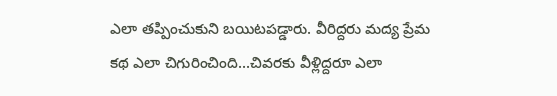ఎలా తప్పించుకుని బయిటపడ్డారు. వీరిద్దరు మద్య ప్రేమ కథ ఎలా చిగురించింది...చివరకు వీళ్లిద్దరూ ఎలా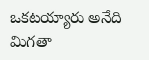ఒకటయ్యారు అనేది మిగతా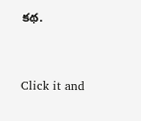కథ.


Click it and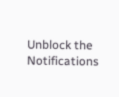Unblock the Notifications